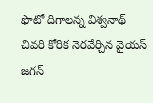ఫొటో దిగాలన్న విశ్వనాథ్‌ చివరి కోరిక నెరవేర్చిన వైయ‌స్‌ జగన్‌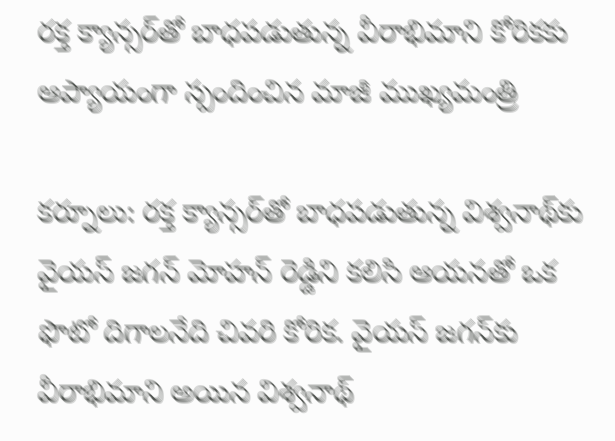రక్త క్యాన్సర్‌తో బాధపడుతున్న వీరాభిమాని కోరికకు ఆప్యాయంగా స్పందించిన మాజీ ముఖ్యమంత్రి

క‌ర్నూలు: రక్త క్యాన్సర్‌తో బాధపడుతున్న విశ్వనాథ్‌కు వైయ‌స్‌ జగన్‌ మోహన్‌ రెడ్డిని కలిసి ఆయనతో ఒక ఫొటో దిగాలనేది చివరి కోరిక. వైయ‌స్‌ జగన్‌కు వీరాభిమాని అయిన విశ్వనాథ్‌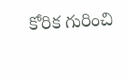కోరిక గురించి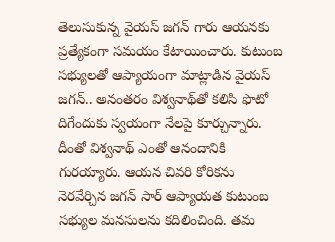తెలుసుకున్న వైయ‌స్ జ‌గ‌న్ గారు ఆయనకు ప్రత్యేకంగా సమయం కేటాయించారు. కుటుంబ సభ్యులతో ఆప్యాయంగా మాట్లాడిన వైయ‌స్‌ జగన్‌.. అనంతరం విశ్వనాథ్‌తో కలిసి ఫొటో దిగేందుకు స్వయంగా నేలపై కూర్చున్నారు. దీంతో విశ్వనాథ్‌ ఎంతో ఆనందానికి గురయ్యారు. ఆయన చివరి కోరికను నెరవేర్చిన జగన్‌ సార్‌ ఆప్యాయత కుటుంబ సభ్యుల మనసులను కదిలించింది. తమ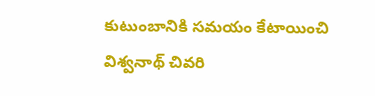కుటుంబానికి సమయం కేటాయించి విశ్వనాథ్‌ చివరి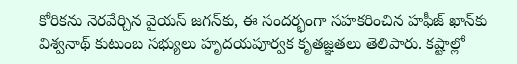కోరికను నెరవేర్చిన వైయ‌స్‌ జగన్‌కు, ఈ సందర్భంగా సహకరించిన హఫీజ్‌ ఖాన్‌కు విశ్వనాథ్‌ కుటుంబ సభ్యులు హృదయపూర్వక కృతజ్ఞతలు తెలిపారు. కష్టాల్లో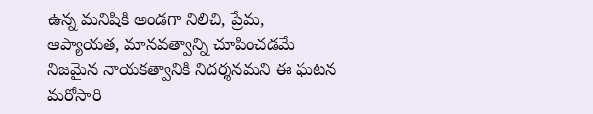ఉన్న మనిషికి అండగా నిలిచి, ప్రేమ, ఆప్యాయత, మానవత్వాన్ని చూపించడమే నిజమైన నాయకత్వానికి నిదర్శనమని ఈ ఘటన మరోసారి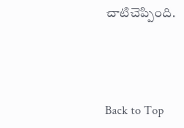చాటిచెప్పింది.




Back to Top